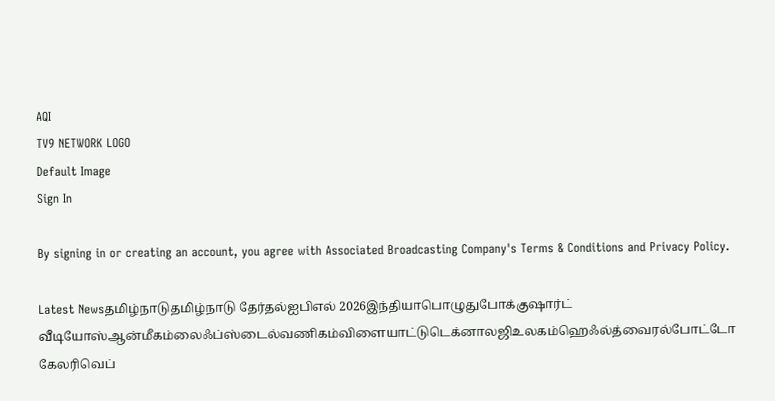AQI
TV9 NETWORK LOGO
Default Image
Sign In

By signing in or creating an account, you agree with Associated Broadcasting Company's Terms & Conditions and Privacy Policy.

Latest Newsதமிழ்நாடுதமிழ்நாடு தேர்தல்ஐபிஎல் 2026இந்தியாபொழுதுபோக்குஷார்ட் வீடியோஸ்ஆன்மீகம்லைஃப்ஸ்டைல்வணிகம்விளையாட்டுடெக்னாலஜிஉலகம்ஹெஃல்த்வைரல்போட்டோ கேலரிவெப்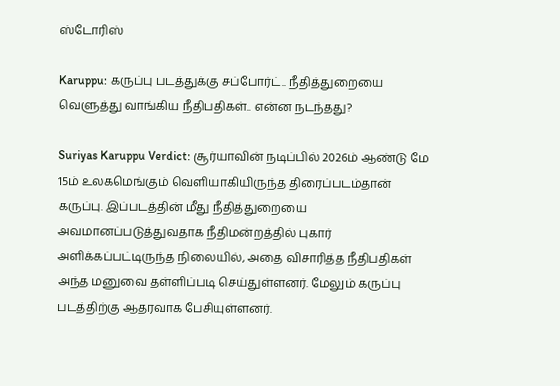ஸ்டோரிஸ்

Karuppu: கருப்பு படத்துக்கு சப்போர்ட்.. நீதித்துறையை வெளுத்து வாங்கிய நீதிபதிகள்.. என்ன நடந்தது?

Suriyas Karuppu Verdict: சூர்யாவின் நடிப்பில் 2026ம் ஆண்டு மே 15ம் உலகமெங்கும் வெளியாகியிருந்த திரைப்படம்தான் கருப்பு. இப்படத்தின் மீது நீதித்துறையை அவமானப்படுத்துவதாக நீதிமன்றத்தில் புகார் அளிக்கப்பட்டிருந்த நிலையில், அதை விசாரித்த நீதிபதிகள் அந்த மனுவை தள்ளிப்படி செய்துள்ளனர். மேலும் கருப்பு படத்திற்கு ஆதரவாக பேசியுள்ளனர்.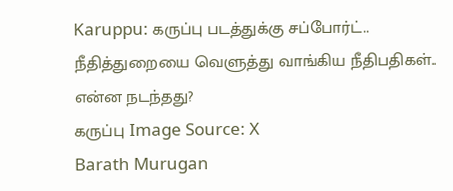Karuppu: கருப்பு படத்துக்கு சப்போர்ட்.. நீதித்துறையை வெளுத்து வாங்கிய நீதிபதிகள்.. என்ன நடந்தது?
கருப்பு Image Source: X
Barath Murugan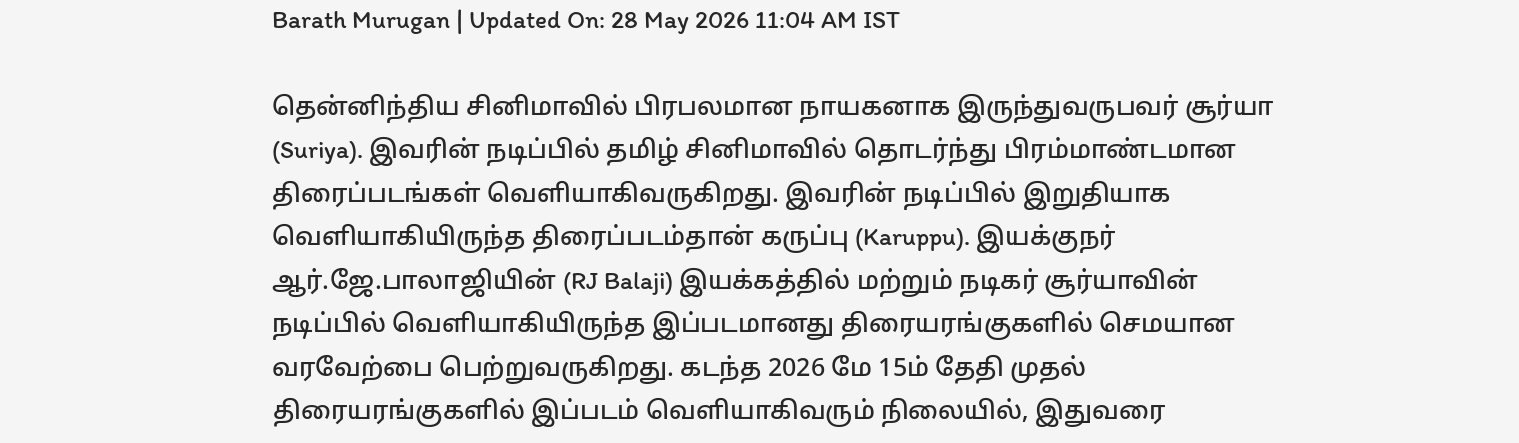Barath Murugan | Updated On: 28 May 2026 11:04 AM IST

தென்னிந்திய சினிமாவில் பிரபலமான நாயகனாக இருந்துவருபவர் சூர்யா (Suriya). இவரின் நடிப்பில் தமிழ் சினிமாவில் தொடர்ந்து பிரம்மாண்டமான திரைப்படங்கள் வெளியாகிவருகிறது. இவரின் நடிப்பில் இறுதியாக வெளியாகியிருந்த திரைப்படம்தான் கருப்பு (Karuppu). இயக்குநர் ஆர்.ஜே.பாலாஜியின் (RJ Balaji) இயக்கத்தில் மற்றும் நடிகர் சூர்யாவின் நடிப்பில் வெளியாகியிருந்த இப்படமானது திரையரங்குகளில் செமயான வரவேற்பை பெற்றுவருகிறது. கடந்த 2026 மே 15ம் தேதி முதல் திரையரங்குகளில் இப்படம் வெளியாகிவரும் நிலையில், இதுவரை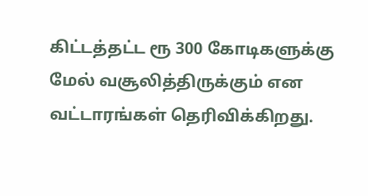கிட்டத்தட்ட ரூ 300 கோடிகளுக்கு மேல் வசூலித்திருக்கும் என வட்டாரங்கள் தெரிவிக்கிறது.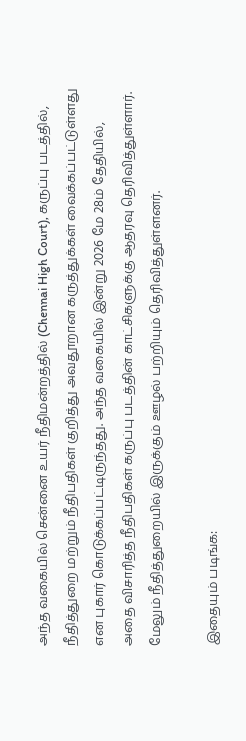அந்த வகையில் சென்னை உயர் நீதிமன்றத்தில் (Chennai High Court), கருப்பு படத்தில், நீதித்துறை மற்றும் நீதிபதிகள் குறித்து அவதூறான கருத்துக்கள் வைக்கப்பட்டுள்ளது என புகார் கொடுக்கப்பட்டிருந்தது. அந்த வகையில் இன்று 2026 மே 28ம் தேதியில், அதை விசாரித்த நீதிபதிகள் கருப்பு படத்தின் காட்சிகளுக்கு ஆதரவு தெரிவித்துள்ளார். மேலும் நீதித்துறையில் இருக்கும் ஊழல் பற்றியும் தெரிவித்துள்ளனர்.

இதையும் படிங்க: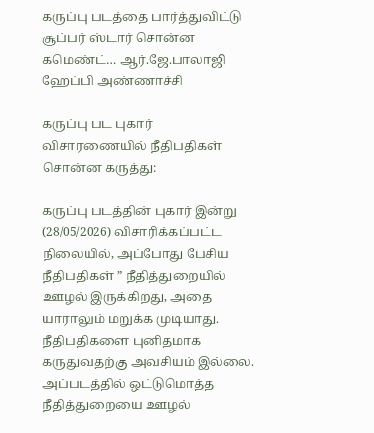கருப்பு படத்தை பார்த்துவிட்டு சூப்பர் ஸ்டார் சொன்ன கமெண்ட்… ஆர்.ஜே.பாலாஜி ஹேப்பி அண்ணாச்சி

கருப்பு பட புகார் விசாரணையில் நீதிபதிகள் சொன்ன கருத்து:

கருப்பு படத்தின் புகார் இன்று (28/05/2026) விசாரிக்கப்பட்ட நிலையில், அப்போது பேசிய நீதிபதிகள் ” நீதித்துறையில் ஊழல் இருக்கிறது, அதை யாராலும் மறுக்க முடியாது. நீதிபதிகளை புனிதமாக கருதுவதற்கு அவசியம் இல்லை. அப்படத்தில் ஒட்டுமொத்த நீதித்துறையை ஊழல்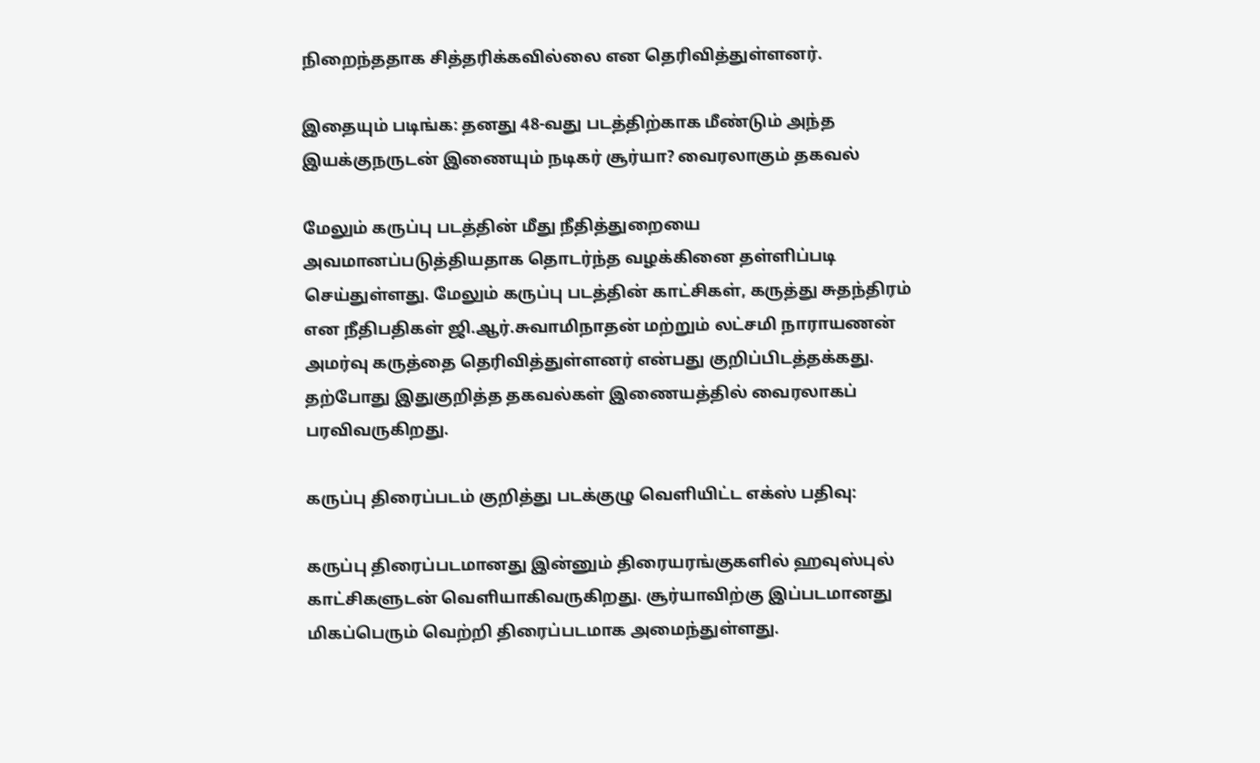நிறைந்ததாக சித்தரிக்கவில்லை என தெரிவித்துள்ளனர்.

இதையும் படிங்க: தனது 48-வது படத்திற்காக மீண்டும் அந்த இயக்குநருடன் இணையும் நடிகர் சூர்யா? வைரலாகும் தகவல்

மேலும் கருப்பு படத்தின் மீது நீதித்துறையை அவமானப்படுத்தியதாக தொடர்ந்த வழக்கினை தள்ளிப்படி செய்துள்ளது. மேலும் கருப்பு படத்தின் காட்சிகள், கருத்து சுதந்திரம் என நீதிபதிகள் ஜி.ஆர்.சுவாமிநாதன் மற்றும் லட்சமி நாராயணன் அமர்வு கருத்தை தெரிவித்துள்ளனர் என்பது குறிப்பிடத்தக்கது. தற்போது இதுகுறித்த தகவல்கள் இணையத்தில் வைரலாகப் பரவிவருகிறது.

கருப்பு திரைப்படம் குறித்து படக்குழு வெளியிட்ட எக்ஸ் பதிவு:

கருப்பு திரைப்படமானது இன்னும் திரையரங்குகளில் ஹவுஸ்புல் காட்சிகளுடன் வெளியாகிவருகிறது. சூர்யாவிற்கு இப்படமானது மிகப்பெரும் வெற்றி திரைப்படமாக அமைந்துள்ளது.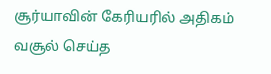சூர்யாவின் கேரியரில் அதிகம் வசூல் செய்த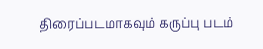திரைப்படமாகவும் கருப்பு படம்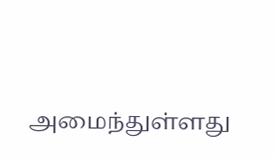அமைந்துள்ளது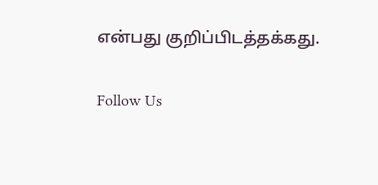என்பது குறிப்பிடத்தக்கது.

Follow Us